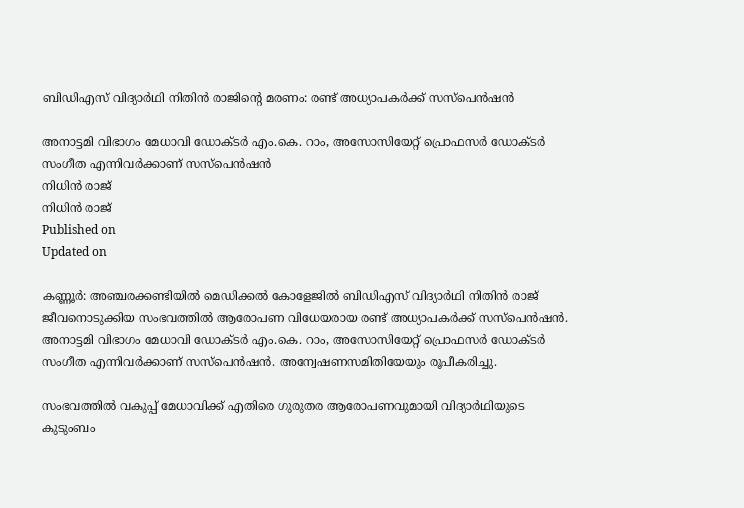ബിഡിഎസ് വിദ്യാർഥി നിതിൻ രാജിൻ്റെ മരണം: രണ്ട് അധ്യാപകർക്ക് സസ്പെൻഷൻ

അനാട്ടമി വിഭാഗം മേധാവി ഡോക്ടർ എം.കെ. റാം, അസോസിയേറ്റ് പ്രൊഫസർ ഡോക്ടർ സംഗീത എന്നിവർക്കാണ് സസ്പെൻഷൻ
നിധിൻ രാജ്
നിധിൻ രാജ്
Published on
Updated on

കണ്ണൂർ: അഞ്ചരക്കണ്ടിയിൽ മെഡിക്കൽ കോളേജിൽ ബിഡിഎസ് വിദ്യാർഥി നിതിൻ രാജ് ജീവനൊടുക്കിയ സംഭവത്തിൽ ആരോപണ വിധേയരായ രണ്ട് അധ്യാപകർക്ക് സസ്പെൻഷൻ. അനാട്ടമി വിഭാഗം മേധാവി ഡോക്ടർ എം.കെ. റാം, അസോസിയേറ്റ് പ്രൊഫസർ ഡോക്ടർ സംഗീത എന്നിവർക്കാണ് സസ്പെൻഷൻ. അന്വേഷണസമിതിയേയും രൂപീകരിച്ചു.

സംഭവത്തിൽ വകുപ്പ് മേധാവിക്ക് എതിരെ ഗുരുതര ആരോപണവുമായി വിദ്യാർഥിയുടെ കുടുംബം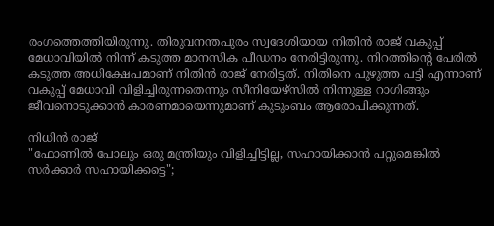രംഗത്തെത്തിയിരുന്നു. തിരുവനന്തപുരം സ്വദേശിയായ നിതിൻ രാജ് വകുപ്പ് മേധാവിയിൽ നിന്ന് കടുത്ത മാനസിക പീഡനം നേരിട്ടിരുന്നു. നിറത്തിൻ്റെ പേരിൽ കടുത്ത അധിക്ഷേപമാണ് നിതിൻ രാജ് നേരിട്ടത്. നിതിനെ പുഴുത്ത പട്ടി എന്നാണ് വകുപ്പ് മേധാവി വിളിച്ചിരുന്നതെന്നും സീനിയേഴ്‌സിൽ നിന്നുള്ള റാഗിങ്ങും ജീവനൊടുക്കാൻ കാരണമായെന്നുമാണ് കുടുംബം ആരോപിക്കുന്നത്.

നിധിൻ രാജ്
"ഫോണിൽ പോലും ഒരു മന്ത്രിയും വിളിച്ചിട്ടില്ല‌, സഹായിക്കാൻ പറ്റുമെങ്കിൽ സർക്കാർ സഹായിക്കട്ടെ";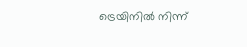ട്രെയിനിൽ നിന്ന്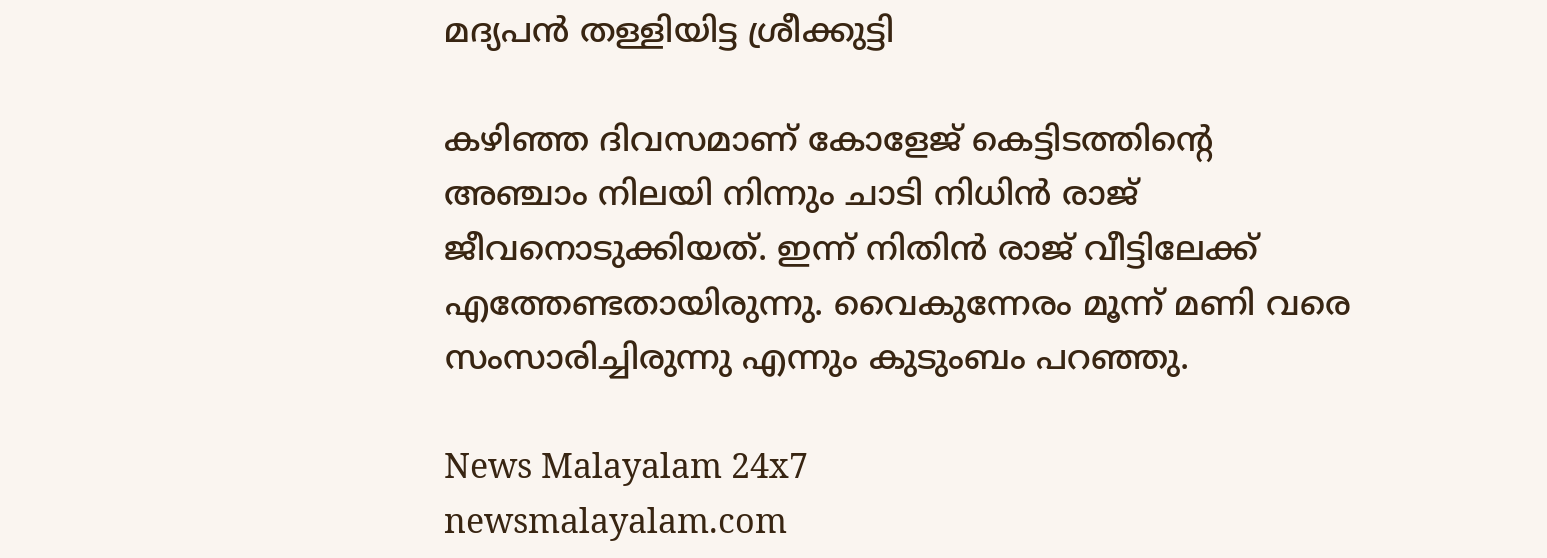മദ്യപൻ തള്ളിയിട്ട ശ്രീക്കുട്ടി

കഴിഞ്ഞ ദിവസമാണ് കോളേജ് കെട്ടിടത്തിൻ്റെ അഞ്ചാം നിലയി നിന്നും ചാടി നിധിൻ രാജ് ജീവനൊടുക്കിയത്. ഇന്ന് നിതിൻ രാജ് വീട്ടിലേക്ക് എത്തേണ്ടതായിരുന്നു. വൈകുന്നേരം മൂന്ന് മണി വരെ സംസാരിച്ചിരുന്നു എന്നും കുടുംബം പറഞ്ഞു.

News Malayalam 24x7
newsmalayalam.com